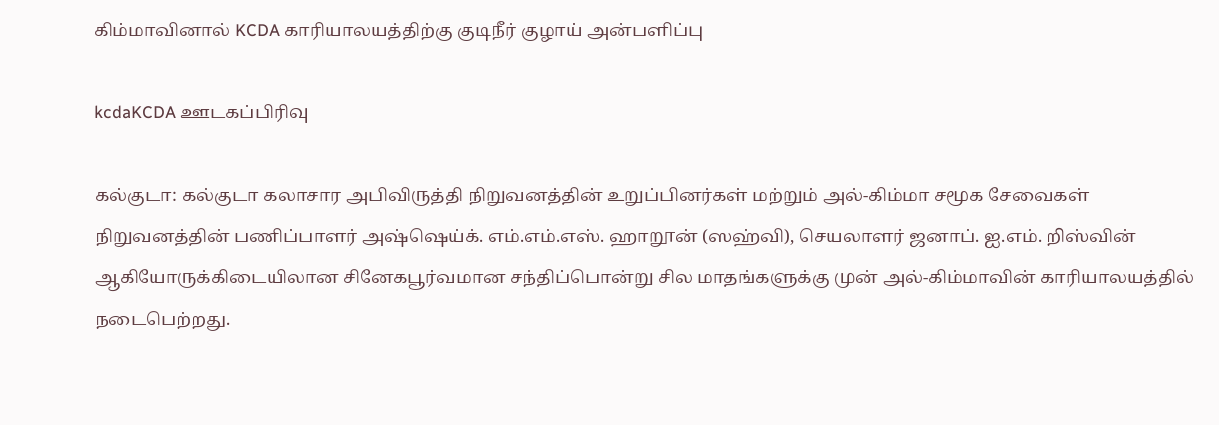கிம்மாவினால் KCDA காரியாலயத்திற்கு குடிநீர் குழாய் அன்பளிப்பு

kcdaKCDA ஊடகப்பிரிவு

கல்குடா: கல்குடா கலாசார அபிவிருத்தி நிறுவனத்தின் உறுப்பினர்கள் மற்றும் அல்-கிம்மா சமூக சேவைகள் நிறுவனத்தின் பணிப்பாளர் அஷ்ஷெய்க். எம்.எம்.எஸ். ஹாறூன் (ஸஹ்வி), செயலாளர் ஜனாப். ஐ.எம். றிஸ்வின் ஆகியோருக்கிடையிலான சினேகபூர்வமான சந்திப்பொன்று சில மாதங்களுக்கு முன் அல்-கிம்மாவின் காரியாலயத்தில் நடைபெற்றது.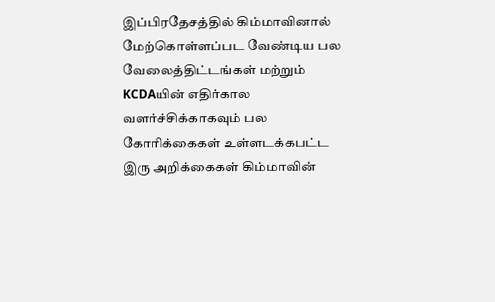இப்பிரதேசத்தில் கிம்மாவினால் மேற்கொள்ளப்பட வேண்டிய பல வேலைத்திட்டங்கள் மற்றும்  KCDAயின் எதிர்கால வளர்ச்சிக்காகவும் பல கோரிக்கைகள் உள்ளடக்கபட்ட இரு அறிக்கைகள் கிம்மாவின்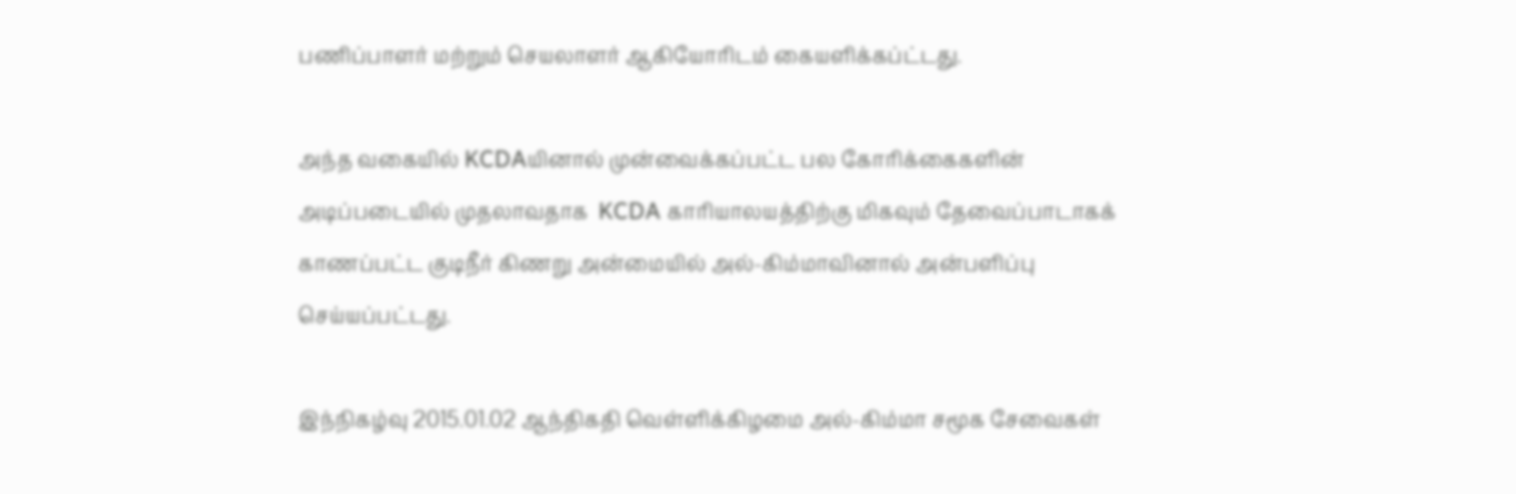பணிப்பாளர் மற்றும் செயலாளர் ஆகியோரிடம் கையளிக்கப்ட்டது.

அந்த வகையில் KCDAயினால் முன்வைக்கப்பட்ட பல கோரிக்கைகளின் அடிப்படையில் முதலாவதாக  KCDA காரியாலயத்திற்கு மிகவும் தேவைப்பாடாகக் காணப்பட்ட குடிநீர் கிணறு அன்மையில் அல்-கிம்மாவினால் அன்பளிப்பு செய்யப்பட்டது.

இந்நிகழ்வு 2015.01.02 ஆந்திகதி வெள்ளிக்கிழமை அல்-கிம்மா சமூக சேவைகள்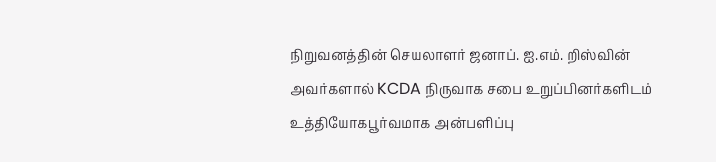நிறுவனத்தின் செயலாளர் ஜனாப். ஐ.எம். றிஸ்வின் அவர்களால் KCDA நிருவாக சபை உறுப்பினர்களிடம் உத்தியோகபூர்வமாக அன்பளிப்பு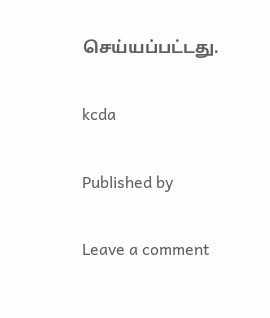செய்யப்பட்டது.

kcda

Published by

Leave a comment